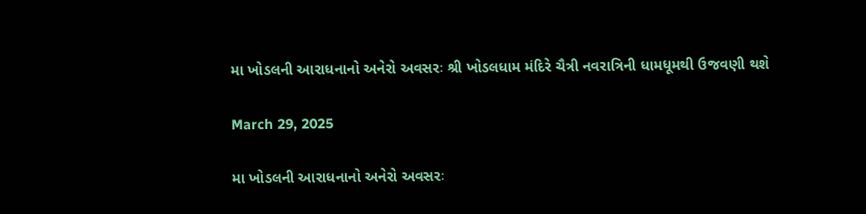મા ખોડલની આરાધનાનો અનેરો અવસરઃ શ્રી ખોડલધામ મંદિરે ચૈત્રી નવરાત્રિની ધામધૂમથી ઉજવણી થશે

March 29, 2025

મા ખોડલની આરાધનાનો અનેરો અવસરઃ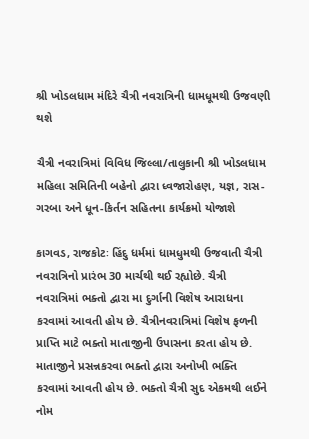શ્રી ખોડલધામ મંદિરે ચૈત્રી નવરાત્રિની ધામધૂમથી ઉજવણી થશે

ચૈત્રી નવરાત્રિમાં વિવિધ જિલ્લા/તાલુકાની શ્રી ખોડલધામ મહિલા સમિતિની બહેનો દ્વારા ધ્વજારોહણ, યજ્ઞ, રાસ-ગરબા અને ધૂન-કિર્તન સહિતના કાર્યક્રમો યોજાશે

કાગવડ, રાજકોટઃ હિંદુ ધર્મમાં ધામધુમથી ઉજવાતી ચૈત્રી નવરાત્રિનો પ્રારંભ 30 માર્ચથી થઈ રહ્યોછે. ચૈત્રી નવરાત્રિમાં ભક્તો દ્વારા મા દુર્ગાની વિશેષ આરાધના કરવામાં આવતી હોય છે. ચૈત્રીનવરાત્રિમાં વિશેષ ફળની પ્રાપ્તિ માટે ભક્તો માતાજીની ઉપાસના કરતા હોય છે. માતાજીને પ્રસન્નકરવા ભક્તો દ્વારા અનોખી ભક્તિ કરવામાં આવતી હોય છે. ભક્તો ચૈત્રી સુદ એકમથી લઈને નોમ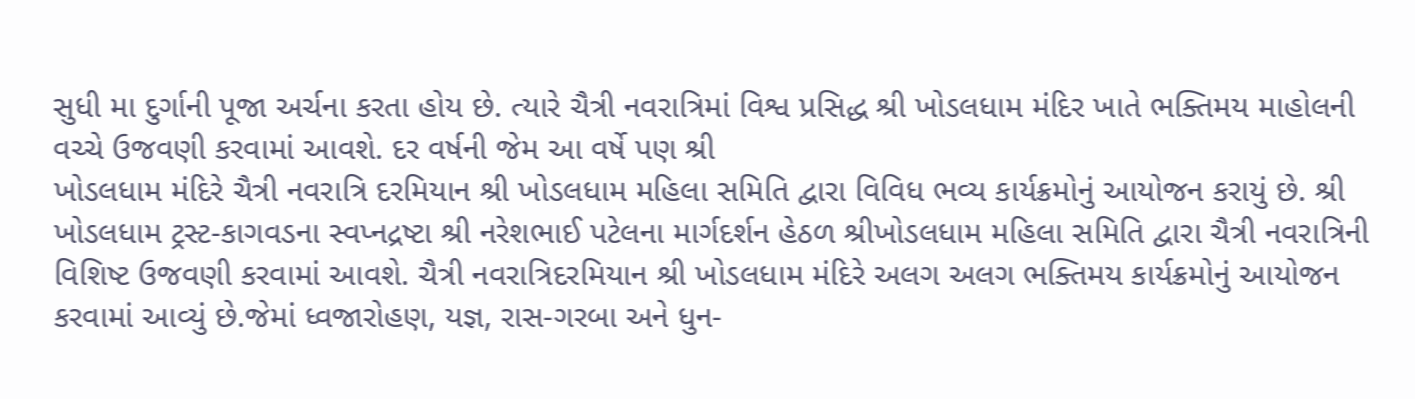સુધી મા દુર્ગાની પૂજા અર્ચના કરતા હોય છે. ત્યારે ચૈત્રી નવરાત્રિમાં વિશ્વ પ્રસિદ્ધ શ્રી ખોડલધામ મંદિર ખાતે ભક્તિમય માહોલની વચ્ચે ઉજવણી કરવામાં આવશે. દર વર્ષની જેમ આ વર્ષે પણ શ્રી
ખોડલધામ મંદિરે ચૈત્રી નવરાત્રિ દરમિયાન શ્રી ખોડલધામ મહિલા સમિતિ દ્વારા વિવિધ ભવ્ય કાર્યક્રમોનું આયોજન કરાયું છે. શ્રી ખોડલધામ ટ્રસ્ટ-કાગવડના સ્વપ્નદ્રષ્ટા શ્રી નરેશભાઈ પટેલના માર્ગદર્શન હેઠળ શ્રીખોડલધામ મહિલા સમિતિ દ્વારા ચૈત્રી નવરાત્રિની વિશિષ્ટ ઉજવણી કરવામાં આવશે. ચૈત્રી નવરાત્રિદરમિયાન શ્રી ખોડલધામ મંદિરે અલગ અલગ ભક્તિમય કાર્યક્રમોનું આયોજન કરવામાં આવ્યું છે.જેમાં ધ્વજારોહણ, યજ્ઞ, રાસ-ગરબા અને ધુન-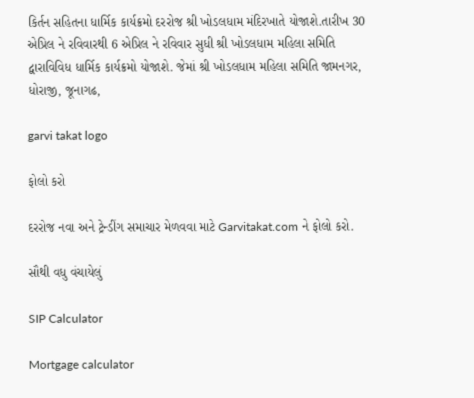કિર્તન સહિતના ધાર્મિક કાર્યક્રમો દરરોજ શ્રી ખોડલધામ મંદિરખાતે યોજાશે.તારીખ 30 એપ્રિલ ને રવિવારથી 6 એપ્રિલ ને રવિવાર સુધી શ્રી ખોડલધામ મહિલા સમિતિ દ્વારાવિવિધ ધાર્મિક કાર્યક્રમો યોજાશે. જેમાં શ્રી ખોડલધામ મહિલા સમિતિ જામનગર, ધોરાજી, જૂનાગઢ,

garvi takat logo

ફોલો કરો

દરરોજ નવા અને ટ્રેન્ડીંગ સમાચાર મેળવવા માટે Garvitakat.com ને ફોલો કરો.

સૌથી વધુ વંચાયેલું

SIP Calculator

Mortgage calculator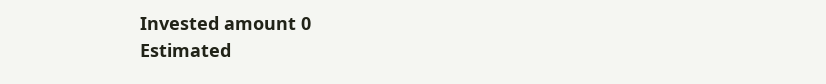Invested amount 0
Estimated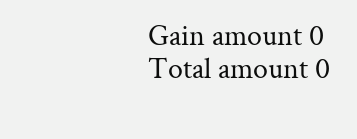Gain amount 0
Total amount 0